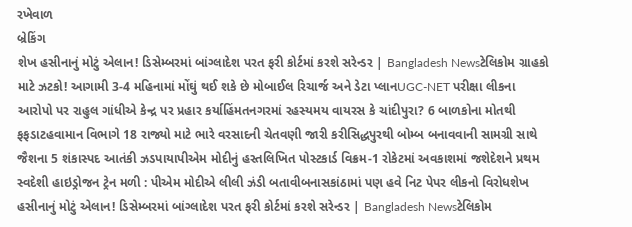રખેવાળ
બ્રેકિંગ
શેખ હસીનાનું મોટું એલાન! ડિસેમ્બરમાં બાંગ્લાદેશ પરત ફરી કોર્ટમાં કરશે સરેન્ડર | Bangladesh Newsટેલિકોમ ગ્રાહકો માટે ઝટકો! આગામી 3-4 મહિનામાં મોંઘું થઈ શકે છે મોબાઈલ રિચાર્જ અને ડેટા પ્લાનUGC-NET પરીક્ષા લીકના આરોપો પર રાહુલ ગાંધીએ કેન્દ્ર પર પ્રહાર કર્યાહિંમતનગરમાં રહસ્યમય વાયરસ કે ચાંદીપુરા? 6 બાળકોના મોતથી ફફડાટહવામાન વિભાગે 18 રાજ્યો માટે ભારે વરસાદની ચેતવણી જારી કરીસિદ્ધપુરથી બોમ્બ બનાવવાની સામગ્રી સાથે જૈશના 5 શંકાસ્પદ આતંકી ઝડપાયાપીએમ મોદીનું હસ્તલિખિત પોસ્ટકાર્ડ વિક્રમ-1 રોકેટમાં અવકાશમાં જશેદેશને પ્રથમ સ્વદેશી હાઇડ્રોજન ટ્રેન મળી : પીએમ મોદીએ લીલી ઝંડી બતાવીબનાસકાંઠામાં પણ હવે નિટ પેપર લીકનો વિરોધશેખ હસીનાનું મોટું એલાન! ડિસેમ્બરમાં બાંગ્લાદેશ પરત ફરી કોર્ટમાં કરશે સરેન્ડર | Bangladesh Newsટેલિકોમ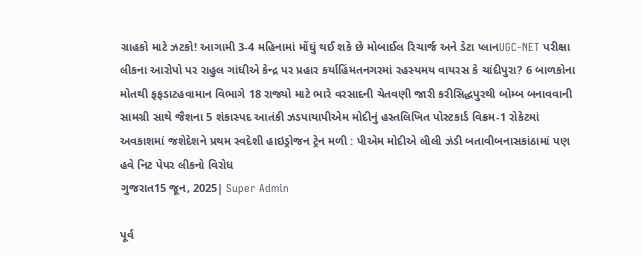ગ્રાહકો માટે ઝટકો! આગામી 3-4 મહિનામાં મોંઘું થઈ શકે છે મોબાઈલ રિચાર્જ અને ડેટા પ્લાનUGC-NET પરીક્ષા લીકના આરોપો પર રાહુલ ગાંધીએ કેન્દ્ર પર પ્રહાર કર્યાહિંમતનગરમાં રહસ્યમય વાયરસ કે ચાંદીપુરા? 6 બાળકોના મોતથી ફફડાટહવામાન વિભાગે 18 રાજ્યો માટે ભારે વરસાદની ચેતવણી જારી કરીસિદ્ધપુરથી બોમ્બ બનાવવાની સામગ્રી સાથે જૈશના 5 શંકાસ્પદ આતંકી ઝડપાયાપીએમ મોદીનું હસ્તલિખિત પોસ્ટકાર્ડ વિક્રમ-1 રોકેટમાં અવકાશમાં જશેદેશને પ્રથમ સ્વદેશી હાઇડ્રોજન ટ્રેન મળી : પીએમ મોદીએ લીલી ઝંડી બતાવીબનાસકાંઠામાં પણ હવે નિટ પેપર લીકનો વિરોધ
ગુજરાત15 જૂન, 2025| Super Admin

પૂર્વ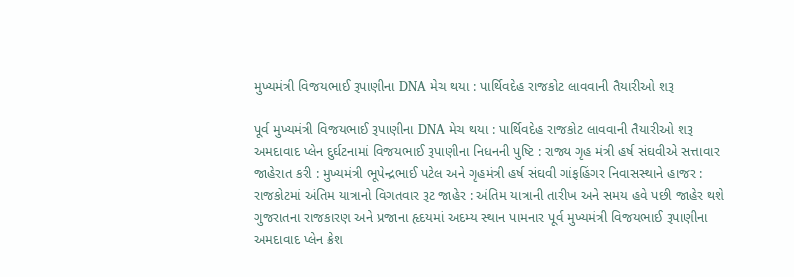મુખ્યમંત્રી વિજયભાઈ રૂપાણીના DNA મેચ થયા : પાર્થિવદેહ રાજકોટ લાવવાની તૈયારીઓ શરૂ

પૂર્વ મુખ્યમંત્રી વિજયભાઈ રૂપાણીના DNA મેચ થયા : પાર્થિવદેહ રાજકોટ લાવવાની તૈયારીઓ શરૂ
અમદાવાદ પ્લેન દુર્ઘટનામાં વિજયભાઈ રૂપાણીના નિધનની પુષ્ટિ : રાજ્ય ગૃહ મંત્રી હર્ષ સંઘવીએ સત્તાવાર જાહેરાત કરી : મુખ્યમંત્રી ભૂપેન્દ્રભાઈ પટેલ અને ગૃહમંત્રી હર્ષ સંઘવી ગાંફહિંગર નિવાસસ્થાને હાજર : રાજકોટમાં અંતિમ યાત્રાનો વિગતવાર રૂટ જાહેર : અંતિમ યાત્રાની તારીખ અને સમય હવે પછી જાહેર થશે ગુજરાતના રાજકારણ અને પ્રજાના હૃદયમાં અદમ્ય સ્થાન પામનાર પૂર્વ મુખ્યમંત્રી વિજયભાઈ રૂપાણીના અમદાવાદ પ્લેન ક્રેશ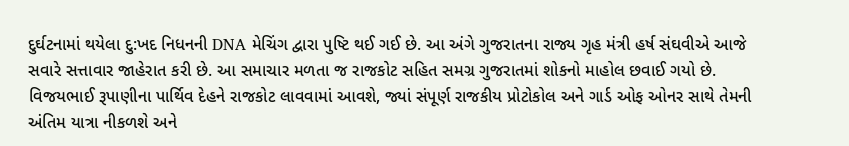દુર્ઘટનામાં થયેલા દુ:ખદ નિધનની DNA મેચિંગ દ્વારા પુષ્ટિ થઈ ગઈ છે. આ અંગે ગુજરાતના રાજ્ય ગૃહ મંત્રી હર્ષ સંઘવીએ આજે સવારે સત્તાવાર જાહેરાત કરી છે. આ સમાચાર મળતા જ રાજકોટ સહિત સમગ્ર ગુજરાતમાં શોકનો માહોલ છવાઈ ગયો છે. વિજયભાઈ રૂપાણીના પાર્થિવ દેહને રાજકોટ લાવવામાં આવશે, જ્યાં સંપૂર્ણ રાજકીય પ્રોટોકોલ અને ગાર્ડ ઓફ ઓનર સાથે તેમની અંતિમ યાત્રા નીકળશે અને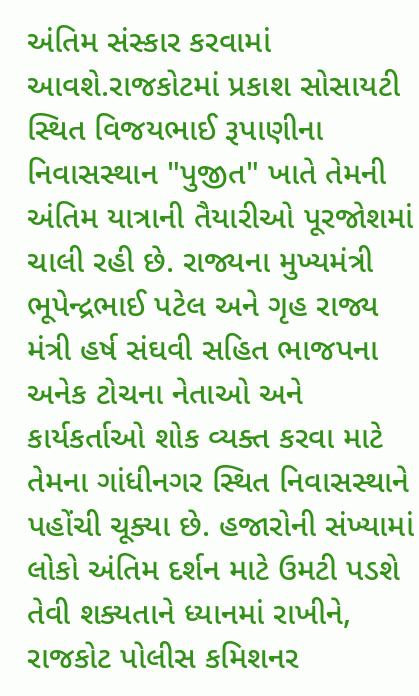અંતિમ સંસ્કાર કરવામાં આવશે.રાજકોટમાં પ્રકાશ સોસાયટી સ્થિત વિજયભાઈ રૂપાણીના નિવાસસ્થાન "પુજીત" ખાતે તેમની અંતિમ યાત્રાની તૈયારીઓ પૂરજોશમાં ચાલી રહી છે. રાજ્યના મુખ્યમંત્રી ભૂપેન્દ્રભાઈ પટેલ અને ગૃહ રાજ્ય મંત્રી હર્ષ સંઘવી સહિત ભાજપના અનેક ટોચના નેતાઓ અને કાર્યકર્તાઓ શોક વ્યક્ત કરવા માટે તેમના ગાંધીનગર સ્થિત નિવાસસ્થાને પહોંચી ચૂક્યા છે. હજારોની સંખ્યામાં લોકો અંતિમ દર્શન માટે ઉમટી પડશે તેવી શક્યતાને ધ્યાનમાં રાખીને, રાજકોટ પોલીસ કમિશનર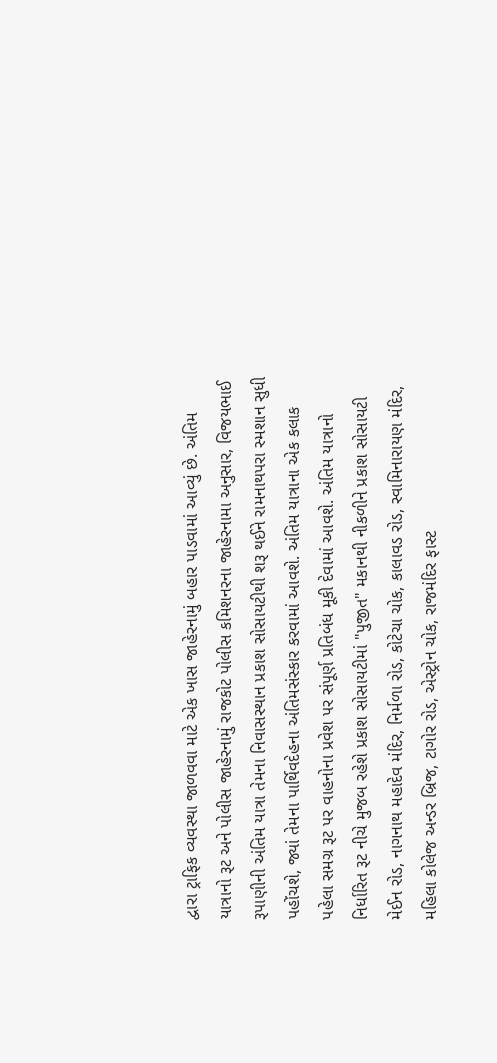દ્વારા ટ્રાફિક વ્યવસ્થા જાળવવા માટે એક ખાસ જાહેરનામું બહાર પાડવામાં આવ્યું છે. અંતિમ યાત્રાનો રૂટ અને પોલીસ જાહેરનામું રાજકોટ પોલીસ કમિશનરના જાહેરનામા અનુસાર, વિજયભાઈ રૂપાણીની અંતિમ યાત્રા તેમના નિવાસસ્થાન પ્રકાશ સોસાયટીથી શરૂ થઈને રામનાથપરા સ્મશાન સુધી પહોંચશે, જ્યાં તેમના પાર્થિવદેહના અંતિમસંસ્કાર કરવામાં આવશે. અંતિમ યાત્રાના એક કલાક પહેલા સમગ્ર રૂટ પર વાહનોના પ્રવેશ પર સંપૂર્ણ પ્રતિબંધ મૂકી દેવામાં આવશે. અંતિમ યાત્રાનો નિર્ધારિત રૂટ નીચે મુજબ રહેશે પ્રકાશ સોસાયટીમાં "પુજીત" મકાનથી નીકળીને પ્રકાશ સોસાયટી મેઈન રોડ, નાગનાથ મહાદેવ મંદિર, નિર્મળા રોડ, કોટેચા ચોક, કાલાવડ રોડ, સ્વામિનારાયણ મંદિર, મહિલા કોલેજ અન્ડર બ્રિજ, ટાગોર રોડ, એસ્ટ્રોન ચોક, રાજમંદિર ફાસ્ટ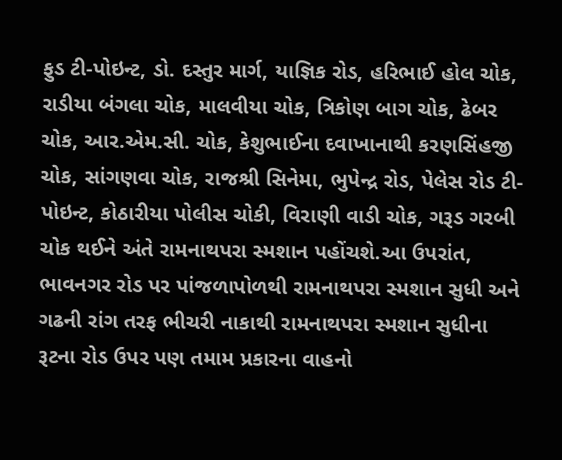ફુડ ટી-પોઇન્ટ, ડો. દસ્તુર માર્ગ, યાજ્ઞિક રોડ, હરિભાઈ હોલ ચોક, રાડીયા બંગલા ચોક, માલવીયા ચોક, ત્રિકોણ બાગ ચોક, ઢેબર ચોક, આર.એમ.સી. ચોક, કેશુભાઈના દવાખાનાથી કરણસિંહજી ચોક, સાંગણવા ચોક, રાજશ્રી સિનેમા, ભુપેન્દ્ર રોડ, પેલેસ રોડ ટી-પોઇન્ટ, કોઠારીયા પોલીસ ચોકી, વિરાણી વાડી ચોક, ગરૂડ ગરબી ચોક થઈને અંતે રામનાથપરા સ્મશાન પહોંચશે.આ ઉપરાંત, ભાવનગર રોડ પર પાંજળાપોળથી રામનાથપરા સ્મશાન સુધી અને ગઢની રાંગ તરફ ભીચરી નાકાથી રામનાથપરા સ્મશાન સુધીના રૂટના રોડ ઉપર પણ તમામ પ્રકારના વાહનો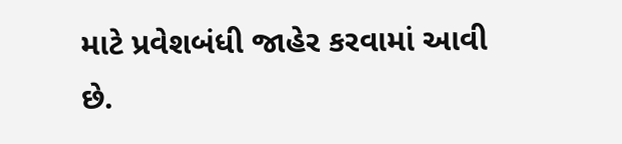માટે પ્રવેશબંધી જાહેર કરવામાં આવી છે.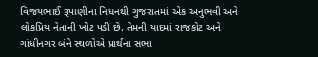વિજયભાઈ રૂપાણીના નિધનથી ગુજરાતમાં એક અનુભવી અને લોકપ્રિય નેતાની ખોટ પડી છે. તેમની યાદમાં રાજકોટ અને ગાંધીનગર બંને સ્થળોએ પ્રાર્થના સભા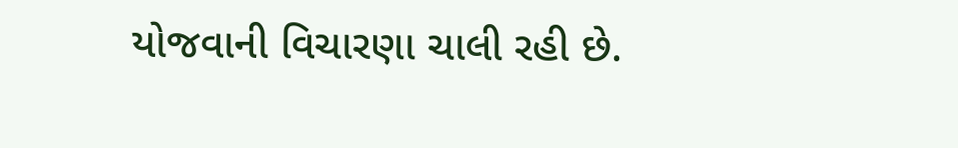યોજવાની વિચારણા ચાલી રહી છે.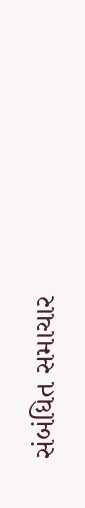સંબંધિત સમાચાર